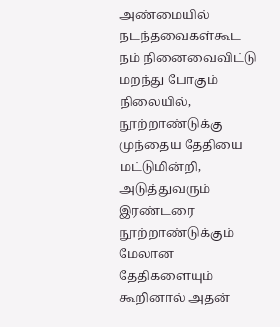அண்மையில் நடந்தவைகள்கூட நம் நினைவைவிட்டு மறந்து போகும் நிலையில், நூற்றாண்டுக்கு முந்தைய தேதியை மட்டுமின்றி, அடுத்துவரும் இரண்டரை நூற்றாண்டுக்கும் மேலான தேதிகளையும் கூறினால் அதன்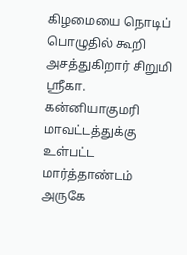கிழமையை நொடிப் பொழுதில் கூறி அசத்துகிறார் சிறுமி ஸ்ரீகா.
கன்னியாகுமரி மாவட்டத்துக்கு உள்பட்ட மார்த்தாண்டம் அருகே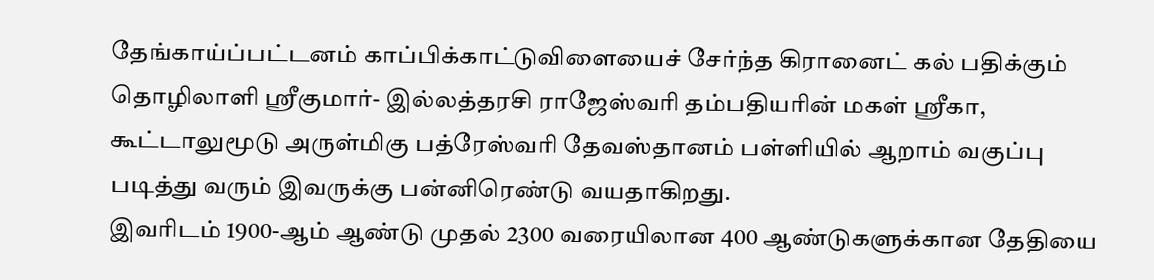தேங்காய்ப்பட்டனம் காப்பிக்காட்டுவிளையைச் சேர்ந்த கிரானைட் கல் பதிக்கும் தொழிலாளி ஸ்ரீகுமார்- இல்லத்தரசி ராஜேஸ்வரி தம்பதியரின் மகள் ஸ்ரீகா, கூட்டாலுமூடு அருள்மிகு பத்ரேஸ்வரி தேவஸ்தானம் பள்ளியில் ஆறாம் வகுப்பு படித்து வரும் இவருக்கு பன்னிரெண்டு வயதாகிறது.
இவரிடம் 1900-ஆம் ஆண்டு முதல் 2300 வரையிலான 400 ஆண்டுகளுக்கான தேதியை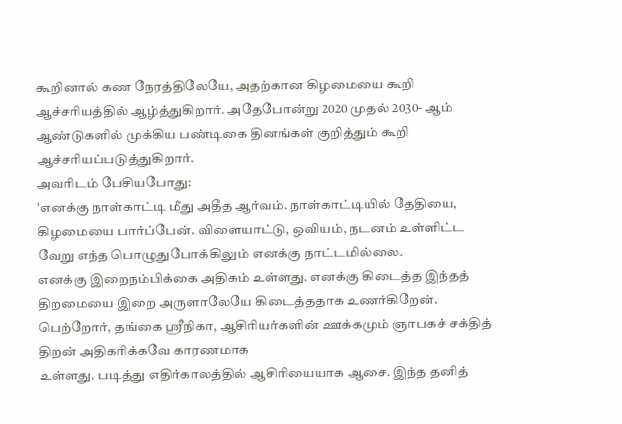கூறினால் கண நேரத்திலேயே, அதற்கான கிழமையை கூறி ஆச்சரியத்தில் ஆழ்த்துகிறார். அதேபோன்று 2020 முதல் 2030- ஆம் ஆண்டுகளில் முக்கிய பண்டிகை தினங்கள் குறித்தும் கூறி ஆச்சரியப்படுத்துகிறார்.
அவரிடம் பேசியபோது:
'எனக்கு நாள்காட்டி மீது அதீத ஆர்வம். நாள்காட்டியில் தேதியை, கிழமையை பார்ப்பேன். விளையாட்டு, ஒவியம், நடனம் உள்ளிட்ட வேறு எந்த பொழுதுபோக்கிலும் எனக்கு நாட்டமில்லை.
எனக்கு இறைநம்பிக்கை அதிகம் உள்ளது. எனக்கு கிடைத்த இந்தத் திறமையை இறை அருளாலேயே கிடைத்ததாக உணர்கிறேன். பெற்றோர், தங்கை ஸ்ரீநிகா, ஆசிரியர்களின் ஊக்கமும் ஞாபகச் சக்தித் திறன் அதிகரிக்கவே காரணமாக
உள்ளது. படித்து எதிர்காலத்தில் ஆசிரியையாக ஆசை. இந்த தனித்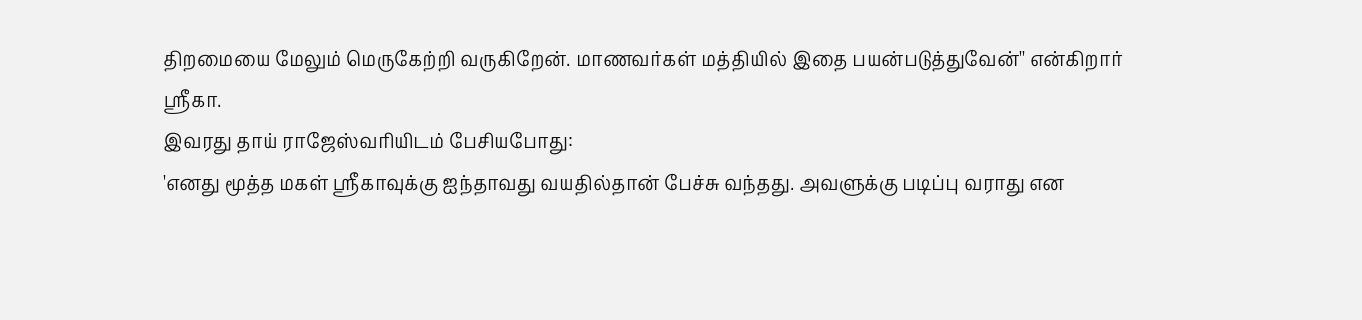திறமையை மேலும் மெருகேற்றி வருகிறேன். மாணவர்கள் மத்தியில் இதை பயன்படுத்துவேன்'' என்கிறார் ஸ்ரீகா.
இவரது தாய் ராஜேஸ்வரியிடம் பேசியபோது:
'எனது மூத்த மகள் ஸ்ரீகாவுக்கு ஐந்தாவது வயதில்தான் பேச்சு வந்தது. அவளுக்கு படிப்பு வராது என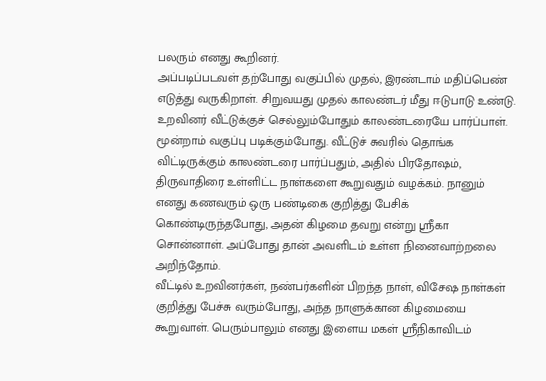பலரும் எனது கூறினர்.
அப்படிப்படவள் தற்போது வகுப்பில் முதல், இரண்டாம் மதிப்பெண் எடுத்து வருகிறாள். சிறுவயது முதல் காலண்டர் மீது ஈடுபாடு உண்டு. உறவினர் வீட்டுக்குச் செல்லும்போதும் காலண்டரையே பார்ப்பாள்.
மூன்றாம் வகுப்பு படிக்கும்போது. வீட்டுச் சுவரில் தொங்க விட்டிருக்கும் காலண்டரை பார்ப்பதும், அதில் பிரதோஷம், திருவாதிரை உள்ளிட்ட நாள்களை கூறுவதும் வழக்கம். நானும் எனது கணவரும் ஒரு பண்டிகை குறித்து பேசிக் கொண்டிருந்தபோது, அதன் கிழமை தவறு என்று ஸ்ரீகா சொன்னாள். அப்போது தான் அவளிடம் உள்ள நினைவாற்றலை அறிந்தோம்.
வீட்டில் உறவினர்கள், நண்பர்களின் பிறந்த நாள், விசேஷ நாள்கள் குறித்து பேச்சு வரும்போது, அந்த நாளுக்கான கிழமையை கூறுவாள். பெரும்பாலும் எனது இளைய மகள் ஸ்ரீநிகாவிடம்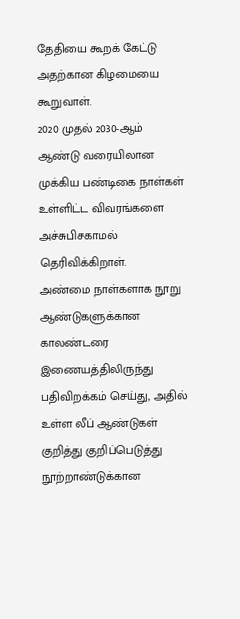தேதியை கூறக் கேட்டு அதற்கான கிழமையை கூறுவாள்.
2020 முதல் 2030-ஆம் ஆண்டு வரையிலான முக்கிய பண்டிகை நாள்கள் உள்ளிட்ட விவரங்களை அச்சுபிசகாமல் தெரிவிக்கிறாள்.
அண்மை நாள்களாக நூறு ஆண்டுகளுக்கான காலண்டரை இணையத்திலிருந்து பதிவிறக்கம் செய்து, அதில் உள்ள லீப் ஆண்டுகள் குறித்து குறிப்பெடுத்து நூற்றாண்டுக்கான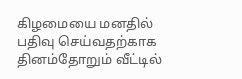கிழமையை மனதில் பதிவு செய்வதற்காக தினம்தோறும் வீட்டில்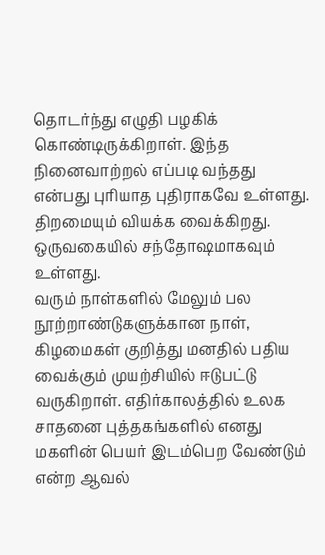தொடர்ந்து எழுதி பழகிக் கொண்டிருக்கிறாள். இந்த நினைவாற்றல் எப்படி வந்தது என்பது புரியாத புதிராகவே உள்ளது. திறமையும் வியக்க வைக்கிறது. ஒருவகையில் சந்தோஷமாகவும் உள்ளது.
வரும் நாள்களில் மேலும் பல நூற்றாண்டுகளுக்கான நாள், கிழமைகள் குறித்து மனதில் பதிய வைக்கும் முயற்சியில் ஈடுபட்டு வருகிறாள். எதிர்காலத்தில் உலக சாதனை புத்தகங்களில் எனது மகளின் பெயர் இடம்பெற வேண்டும் என்ற ஆவல்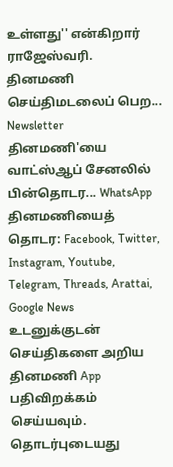உள்ளது'' என்கிறார் ராஜேஸ்வரி.
தினமணி செய்திமடலைப் பெற... Newsletter
தினமணி'யை வாட்ஸ்ஆப் சேனலில் பின்தொடர... WhatsApp
தினமணியைத் தொடர: Facebook, Twitter, Instagram, Youtube, Telegram, Threads, Arattai, Google News
உடனுக்குடன் செய்திகளை அறிய தினமணி App பதிவிறக்கம் செய்யவும்.
தொடர்புடையது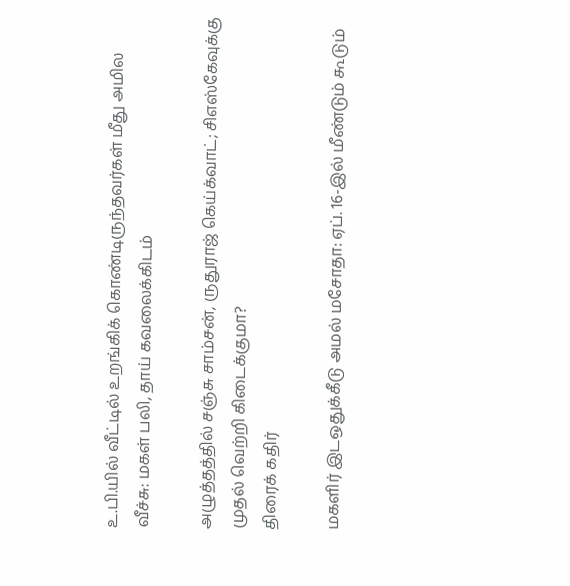உ.பி.யில் வீட்டில் உறங்கிக் கொண்டிருந்தவர்கள் மீது அமில வீச்சு: மகள் பலி, தாய் கவலைக்கிடம்

அழுத்தத்தில் சஞ்சு சாம்சன், ருதுராஜ் கெய்க்வாட்; சிஎஸ்கேவுக்கு முதல் வெற்றி கிடைக்குமா?
திரைக் கதிர்

மகளிர் இடஒதுக்கீடு அமல் மசோதா: ஏப். 16-இல் மீண்டும் கூடும்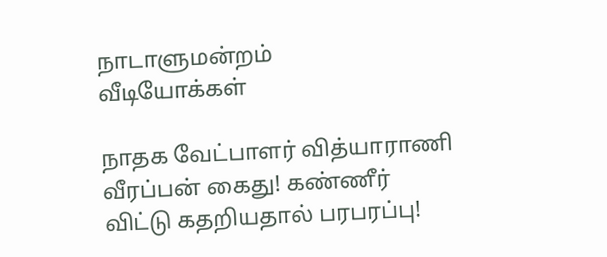நாடாளுமன்றம்
வீடியோக்கள்

நாதக வேட்பாளர் வித்யாராணி வீரப்பன் கைது! கண்ணீர் விட்டு கதறியதால் பரபரப்பு!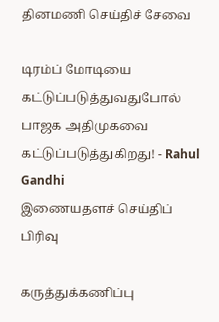தினமணி செய்திச் சேவை

டிரம்ப் மோடியை கட்டுப்படுத்துவதுபோல் பாஜக அதிமுகவை கட்டுப்படுத்துகிறது! - Rahul Gandhi
இணையதளச் செய்திப் பிரிவு

கருத்துக்கணிப்பு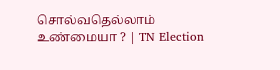சொல்வதெல்லாம் உண்மையா ? | TN Election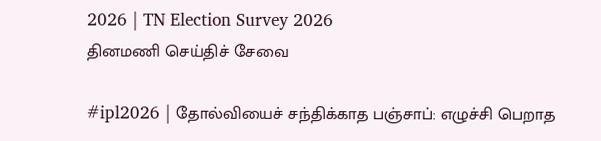2026 | TN Election Survey 2026
தினமணி செய்திச் சேவை

#ipl2026 | தோல்வியைச் சந்திக்காத பஞ்சாப்: எழுச்சி பெறாத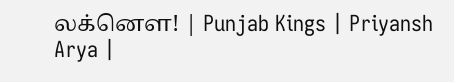லக்னௌ! | Punjab Kings | Priyansh Arya |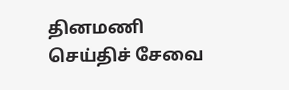தினமணி செய்திச் சேவை